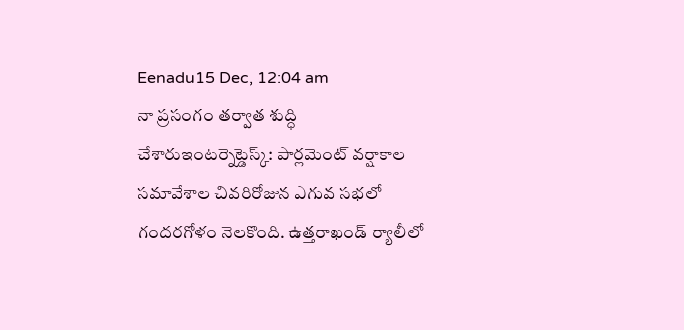Eenadu15 Dec, 12:04 am
నా ప్రసంగం తర్వాత శుద్ధి చేశారుఇంటర్నెట్డెస్క్: పార్లమెంట్ వర్షాకాల సమావేశాల చివరిరోజున ఎగువ సభలో గందరగోళం నెలకొంది. ఉత్తరాఖండ్ ర్యాలీలో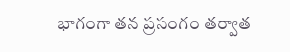భాగంగా తన ప్రసంగం తర్వాత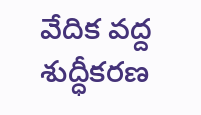వేదిక వద్ద శుద్ధీకరణ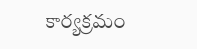కార్యక్రమం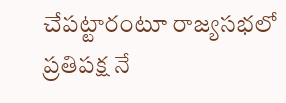చేపట్టారంటూ రాజ్యసభలో ప్రతిపక్ష నే